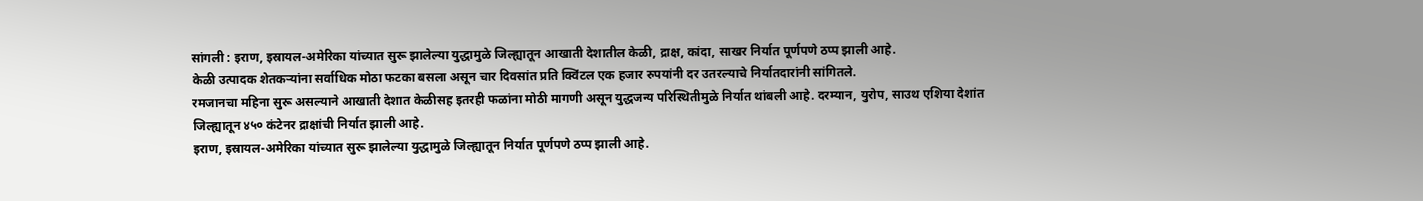सांगली : इराण, इस्रायल-अमेरिका यांच्यात सुरू झालेल्या युद्धामुळे जिल्ह्यातून आखाती देशातील केळी, द्राक्ष, कांदा, साखर निर्यात पूर्णपणे ठप्प झाली आहे.
केळी उत्पादक शेतकऱ्यांना सर्वाधिक मोठा फटका बसला असून चार दिवसांत प्रति क्विंटल एक हजार रुपयांनी दर उतरल्याचे निर्यातदारांनी सांगितले.
रमजानचा महिना सुरू असल्याने आखाती देशात केळीसह इतरही फळांना मोठी मागणी असून युद्धजन्य परिस्थितीमुळे निर्यात थांबली आहे. दरम्यान, युरोप, साउथ एशिया देशांत जिल्ह्यातून ४५० कंटेनर द्राक्षांची निर्यात झाली आहे.
इराण, इस्रायल-अमेरिका यांच्यात सुरू झालेल्या युद्धामुळे जिल्ह्यातून निर्यात पूर्णपणे ठप्प झाली आहे.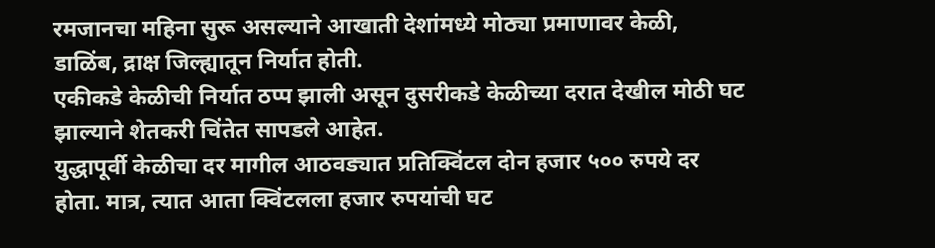रमजानचा महिना सुरू असल्याने आखाती देशांमध्ये मोठ्या प्रमाणावर केळी, डाळिंब, द्राक्ष जिल्ह्यातून निर्यात होती.
एकीकडे केळीची निर्यात ठप्प झाली असून दुसरीकडे केळीच्या दरात देखील मोठी घट झाल्याने शेतकरी चिंतेत सापडले आहेत.
युद्धापूर्वी केळीचा दर मागील आठवड्यात प्रतिक्विंटल दोन हजार ५०० रुपये दर होता. मात्र, त्यात आता क्विंटलला हजार रुपयांची घट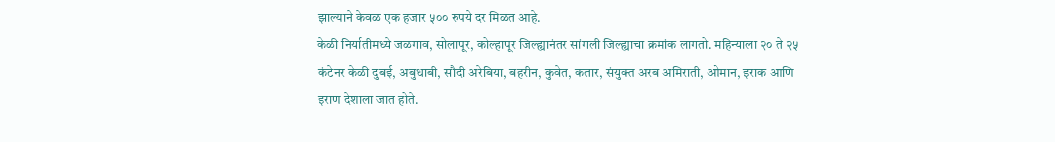झाल्याने केवळ एक हजार ५०० रुपये दर मिळत आहे.
केळी निर्यातीमध्ये जळगाव, सोलापूर, कोल्हापूर जिल्ह्यानंतर सांगली जिल्ह्याचा क्रमांक लागतो. महिन्याला २० ते २५ कंटेनर केळी दुबई, अबुधाबी, सौदी अरेबिया, बहरीन, कुवेत, कतार, संयुक्त अरब अमिराती, ओमान, इराक आणि इराण देशाला जात होते.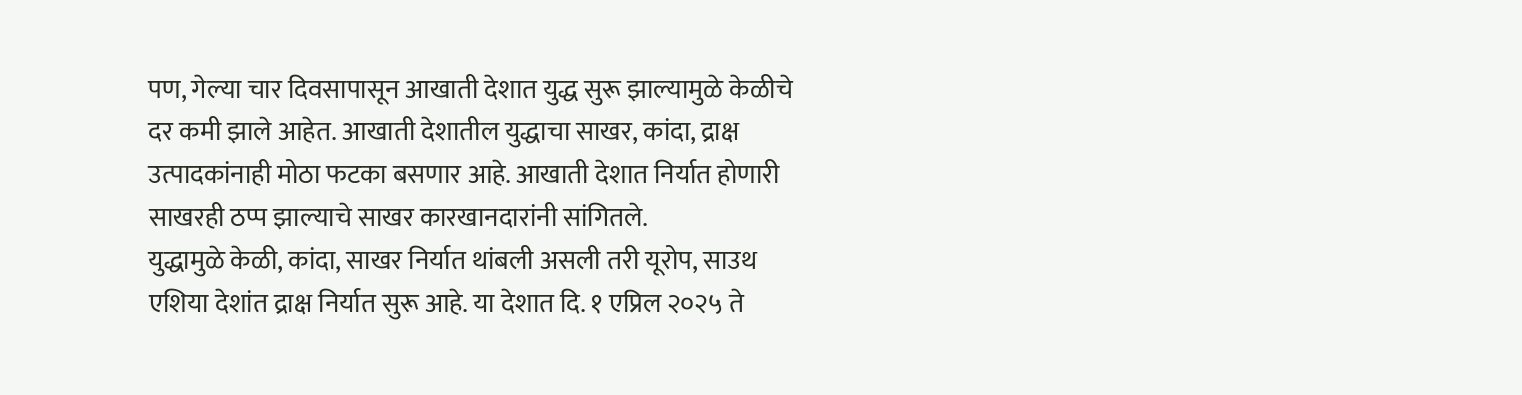पण, गेल्या चार दिवसापासून आखाती देशात युद्ध सुरू झाल्यामुळे केळीचे दर कमी झाले आहेत. आखाती देशातील युद्धाचा साखर, कांदा, द्राक्ष उत्पादकांनाही मोठा फटका बसणार आहे. आखाती देशात निर्यात होणारी साखरही ठप्प झाल्याचे साखर कारखानदारांनी सांगितले.
युद्धामुळे केळी, कांदा, साखर निर्यात थांबली असली तरी यूरोप, साउथ एशिया देशांत द्राक्ष निर्यात सुरू आहे. या देशात दि. १ एप्रिल २०२५ ते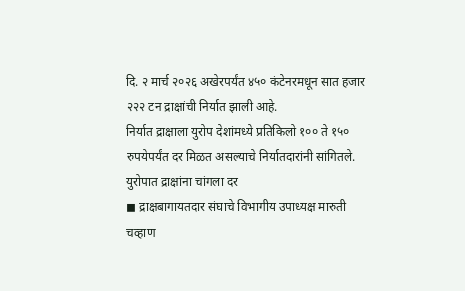दि. २ मार्च २०२६ अखेरपर्यंत ४५० कंटेनरमधून सात हजार २२२ टन द्राक्षांची निर्यात झाली आहे.
निर्यात द्राक्षाला युरोप देशांमध्ये प्रतिकिलो १०० ते १५० रुपयेपर्यंत दर मिळत असल्याचे निर्यातदारांनी सांगितले.
युरोपात द्राक्षांना चांगला दर
◼ द्राक्षबागायतदार संघाचे विभागीय उपाध्यक्ष मारुती चव्हाण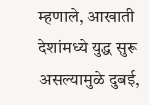म्हणाले, आखाती देशांमध्ये युद्ध सुरू असल्यामुळे दुबई,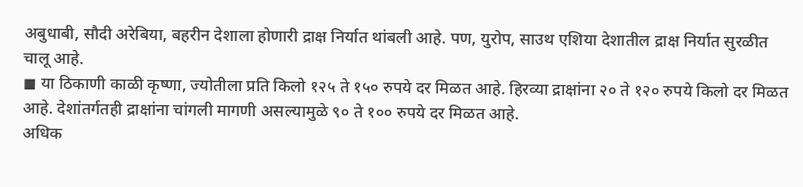अबुधाबी, सौदी अरेबिया, बहरीन देशाला होणारी द्राक्ष निर्यात थांबली आहे. पण, युरोप, साउथ एशिया देशातील द्राक्ष निर्यात सुरळीत चालू आहे.
◼ या ठिकाणी काळी कृष्णा, ज्योतीला प्रति किलो १२५ ते १५० रुपये दर मिळत आहे. हिरव्या द्राक्षांना २० ते १२० रुपये किलो दर मिळत आहे. देशांतर्गतही द्राक्षांना चांगली मागणी असल्यामुळे ९० ते १०० रुपये दर मिळत आहे.
अधिक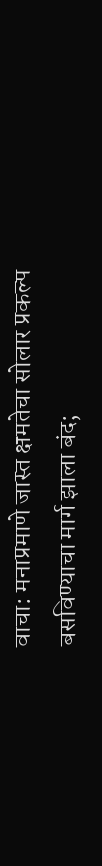वाचा: मनाप्रमाणे जास्त क्षमतेचा सोलार प्रकल्प बसविण्याचा मार्ग झाला बंद;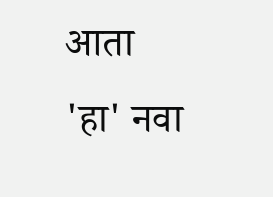आता 'हा' नवा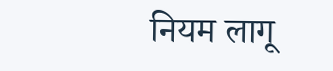नियम लागू